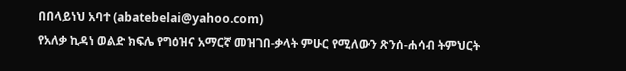በበላይነህ አባተ (abatebelai@yahoo.com)
የአለቃ ኪዳነ ወልድ ክፍሌ የግዕዝና አማርኛ መዝገበ-ቃላት ምሁር የሚለውን ጽንሰ-ሐሳብ ትምህርት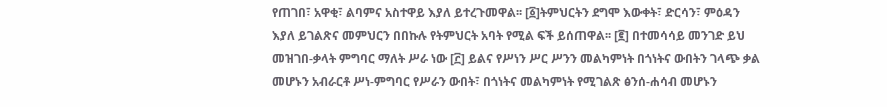የጠገበ፣ አዋቂ፣ ልባምና አስተዋይ እያለ ይተረጉመዋል፡፡ [፩]ትምህርትን ደግሞ እውቀት፣ ድርሳን፣ ምዕዳን እያለ ይገልጽና መምህርን በበኩሉ የትምህርት አባት የሚል ፍች ይሰጠዋል፡፡ [፪] በተመሳሳይ መንገድ ይህ መዝገበ-ቃላት ምግባር ማለት ሥራ ነው [፫] ይልና የሥነን ሥር ሥንን መልካምነት በጎነትና ውበትን ገላጭ ቃል መሆኑን አብራርቶ ሥነ-ምግባር የሥራን ውበት፣ በጎነትና መልካምነት የሚገልጽ ፅንሰ-ሐሳብ መሆኑን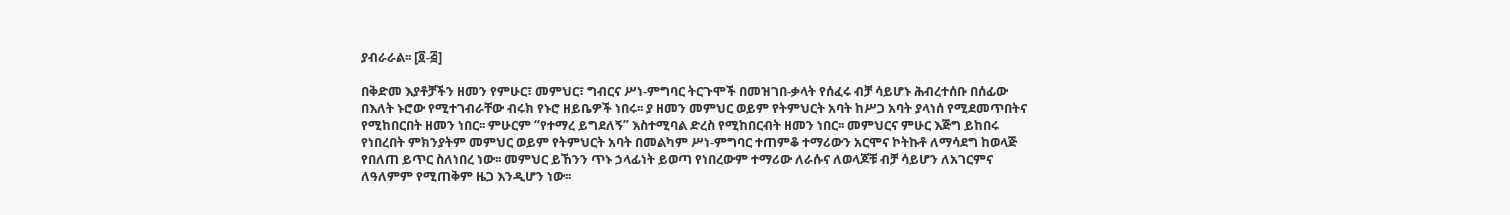ያብራራል፡፡ [፬-፭]

በቅድመ እያቶቻችን ዘመን የምሁር፣ መምህር፣ ግብርና ሥነ-ምግባር ትርጉሞች በመዝገበ-ቃላት የሰፈሩ ብቻ ሳይሆኑ ሕብረተሰቡ በሰፊው በእለት ኑሮው የሚተገብራቸው ብሩክ የኑሮ ዘይቤዎች ነበሩ፡፡ ያ ዘመን መምህር ወይም የትምህርት አባት ከሥጋ አባት ያላነሰ የሚደመጥበትና የሚከበርበት ዘመን ነበር፡፡ ምሁርም “የተማረ ይግደለኝ” እስተሚባል ድረስ የሚከበርብት ዘመን ነበር፡፡ መምህርና ምሁር እጅግ ይከበሩ የነበረበት ምክንያትም መምህር ወይም የትምህርት አባት በመልካም ሥነ-ምግባር ተጠምቆ ተማሪውን አርሞና ኮትኩቶ ለማሳደግ ከወላጅ የበለጠ ይጥር ስለነበረ ነው፡፡ መምህር ይኸንን ጥኑ ኃላፊነት ይወጣ የነበረውም ተማሪው ለራሱና ለወላጆቹ ብቻ ሳይሆን ለአገርምና ለዓለምም የሚጠቅም ዜጋ እንዲሆን ነው፡፡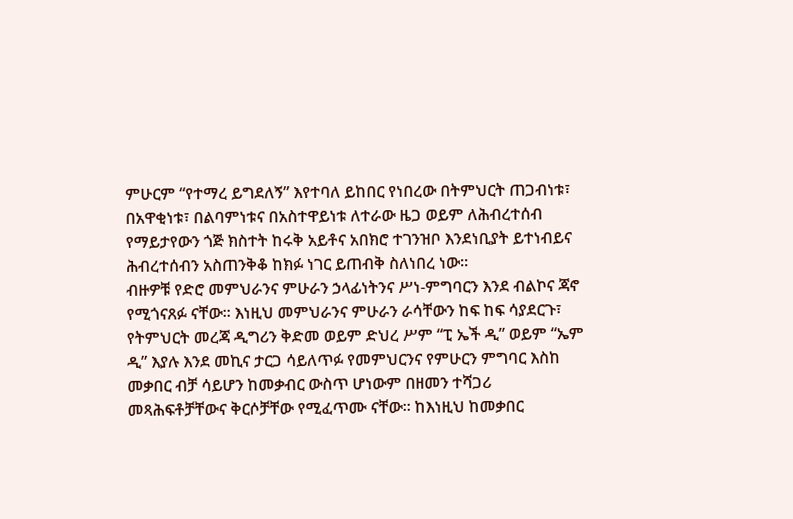ምሁርም “የተማረ ይግደለኝ” እየተባለ ይከበር የነበረው በትምህርት ጠጋብነቱ፣ በአዋቂነቱ፣ በልባምነቱና በአስተዋይነቱ ለተራው ዜጋ ወይም ለሕብረተሰብ የማይታየውን ጎጅ ክስተት ከሩቅ አይቶና አበክሮ ተገንዝቦ እንደነቢያት ይተነብይና ሕብረተሰብን አስጠንቅቆ ከክፉ ነገር ይጠብቅ ስለነበረ ነው፡፡
ብዙዎቹ የድሮ መምህራንና ምሁራን ኃላፊነትንና ሥነ-ምግባርን እንደ ብልኮና ጃኖ የሚጎናጸፉ ናቸው፡፡ እነዚህ መምህራንና ምሁራን ራሳቸውን ከፍ ከፍ ሳያደርጉ፣ የትምህርት መረጃ ዲግሪን ቅድመ ወይም ድህረ ሥም “ፒ ኤች ዲ” ወይም “ኤም ዲ” እያሉ እንደ መኪና ታርጋ ሳይለጥፉ የመምህርንና የምሁርን ምግባር እስከ መቃበር ብቻ ሳይሆን ከመቃብር ውስጥ ሆነውም በዘመን ተሻጋሪ መጻሕፍቶቻቸውና ቅርሶቻቸው የሚፈጥሙ ናቸው፡፡ ከእነዚህ ከመቃበር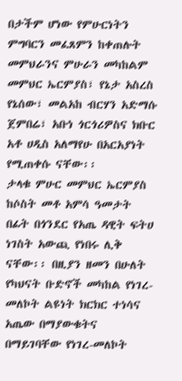በታችም ሆነው የምሁርነትን ምግባርን መፈጸምን ከቀጠሉት መምህራንና ምሁራን መካከልም መምህር ኤርምያስ፣ የኔታ አስረስ የኔሰው፣ መልአከ ብርሃን አድማሱ ጀምበሬ፣ አቡነ ጎርጎሪዎስና ክቡር አቶ ሀዲስ አለማየሁ በአርአያነት የሚጠቀሱ ናቸው፡፡
ታላቁ ምሁር መምህር ኤርምያስ ከሶስት መቶ አምሳ ዓመታት በፊት በጎንደር የአጤ ዳዊት ፍትሀ ነገስት አውጪ የነበሩ ሊቅ ናቸው፡፡ በዚያን ዘመን በሁለት የካህናት ቡድኖች መካከል የነገረ-መለኮት ልዩነት ክርክር ተነሳና አጤው በማያውቁትና በማይገባቸው የነገረ-መለኮት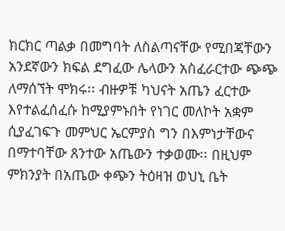ክርክር ጣልቃ በመግባት ለስልጣናቸው የሚበጃቸውን አንደኛውን ክፍል ደግፈው ሌላውን አስፈራርተው ጭጭ ለማሰኘት ሞክሩ፡፡ ብዙዎቹ ካህናት አጤን ፈርተው እየተልፈሰፈሱ ከሚያምኑበት የነገር መለኮት አቋም ሲያፈገፍጉ መምህር ኤርምያስ ግን በእምነታቸውና በማተባቸው ጸንተው አጤውን ተቃወሙ፡፡ በዚህም ምክንያት በአጤው ቀጭን ትዕዛዝ ወህኒ ቤት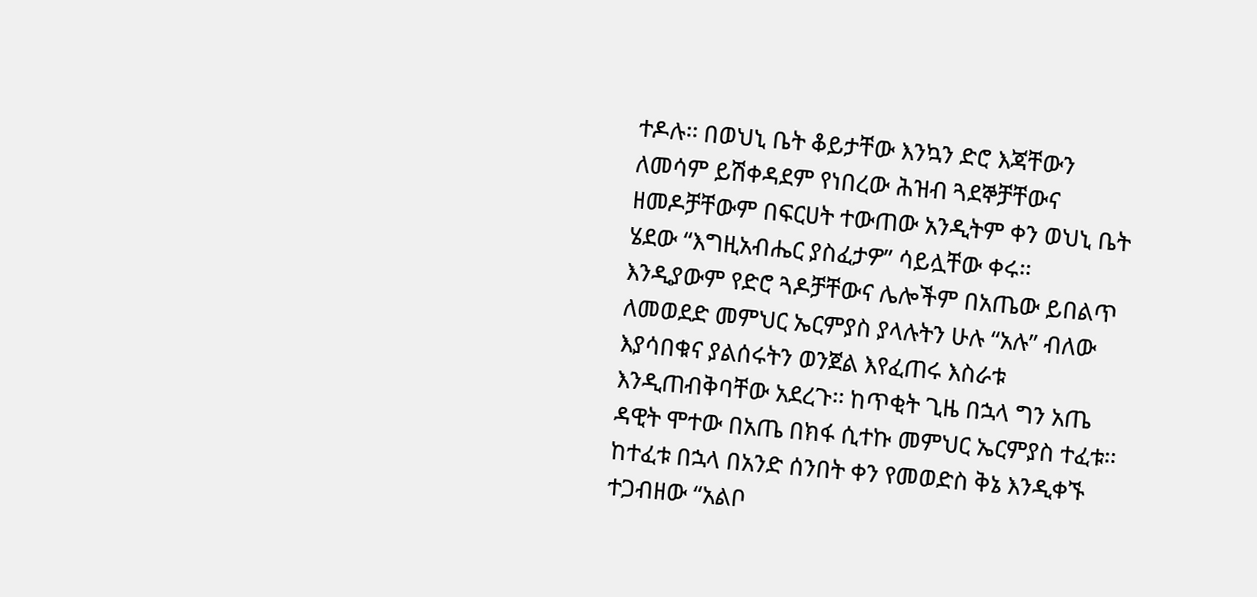ተዶሉ፡፡ በወህኒ ቤት ቆይታቸው እንኳን ድሮ እጃቸውን ለመሳም ይሽቀዳደም የነበረው ሕዝብ ጓደኞቻቸውና ዘመዶቻቸውም በፍርሀት ተውጠው አንዲትም ቀን ወህኒ ቤት ሄደው “እግዚአብሔር ያስፈታዎ” ሳይሏቸው ቀሩ፡፡ እንዲያውም የድሮ ጓዶቻቸውና ሌሎችም በአጤው ይበልጥ ለመወደድ መምህር ኤርምያስ ያላሉትን ሁሉ “አሉ” ብለው እያሳበቁና ያልሰሩትን ወንጀል እየፈጠሩ እስራቱ እንዲጠብቅባቸው አደረጉ፡፡ ከጥቂት ጊዜ በኋላ ግን አጤ ዳዊት ሞተው በአጤ በክፋ ሲተኩ መምህር ኤርምያስ ተፈቱ፡፡ ከተፈቱ በኋላ በአንድ ሰንበት ቀን የመወድስ ቅኔ እንዲቀኙ ተጋብዘው “አልቦ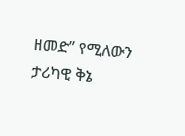ዘመድ” የሚለውን ታሪካዊ ቅኔ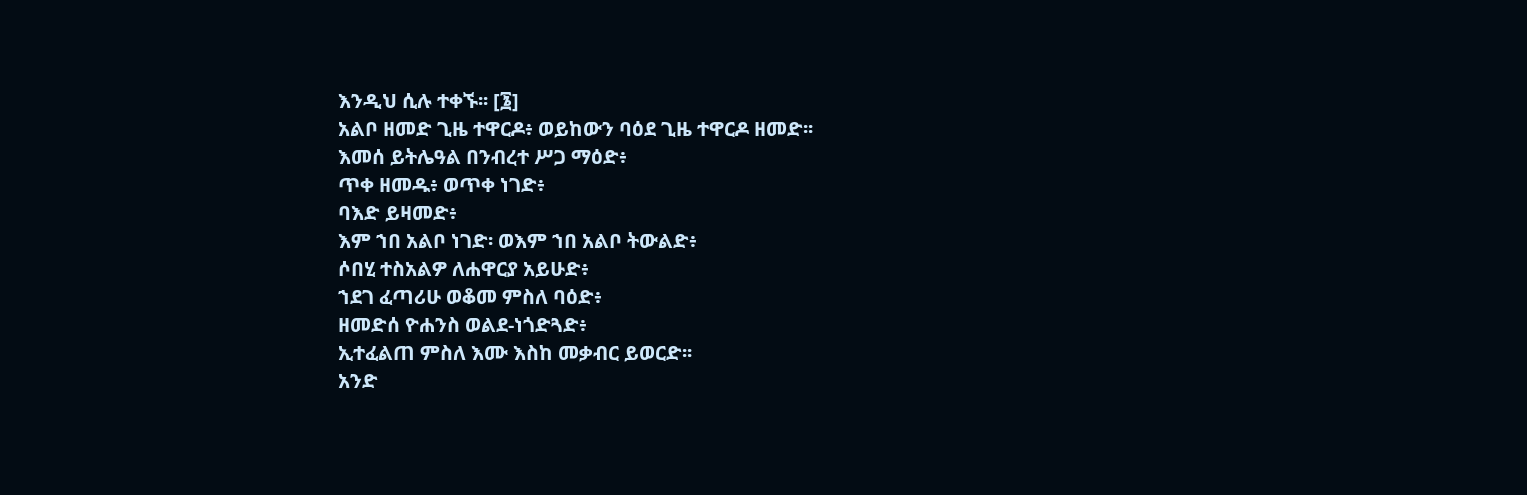እንዲህ ሲሉ ተቀኙ፡፡ [፮]
አልቦ ዘመድ ጊዜ ተዋርዶ፥ ወይከውን ባዕደ ጊዜ ተዋርዶ ዘመድ፡፡
እመሰ ይትሌዓል በንብረተ ሥጋ ማዕድ፥
ጥቀ ዘመዱ፥ ወጥቀ ነገድ፥
ባእድ ይዛመድ፥
እም ኀበ አልቦ ነገድ፡ ወእም ኀበ አልቦ ትውልድ፥
ሶበሂ ተስአልዎ ለሐዋርያ አይሁድ፥
ኀደገ ፈጣሪሁ ወቆመ ምስለ ባዕድ፥
ዘመድሰ ዮሐንስ ወልደ-ነጎድጓድ፥
ኢተፈልጠ ምስለ እሙ እስከ መቃብር ይወርድ፡፡
አንድ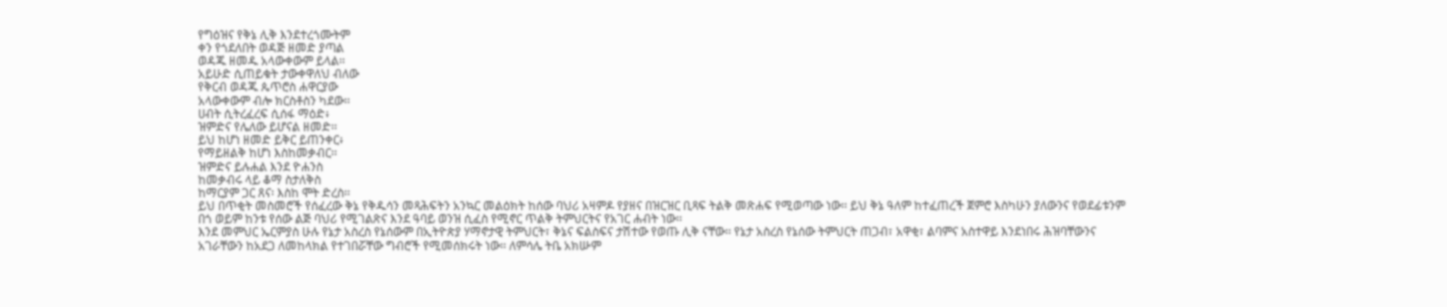የግዕዝና የቅኔ ሊቅ እንደተረጎሙትም
ቀን የጎደለበት ወዳጅ ዘመድ ያጣል
ወዳጁ ዘመዱ አላውቀውም ይላል፡፡
አይሁድ ሲጠይቁት ታውቀዋለህ ብለው
የቅርብ ወዳጁ ጴጥሮስ ሐዋርያው
አላውቀውም ብሎ ክርስቶስን ካደው፡፡
ሀብት ሲትረፈረፍ ሲሰፋ ማዕድ፥
ዝምድና የሌለው ይሆናል ዘመድ፡፡
ይህ ከሆነ ዘመድ ይቅር ይጠንቀር፥
የማይዘልቅ ከሆነ እስከመቃብር፡፡
ዝምድና ይሉሐል እንደ ዮሐንስ
ከመቃብሩ ላይ ቆማ ስታለቅስ
ከማርያም ጋር ጸና፡ እስከ ሞት ድረስ፡፡
ይህ በጥቂት መስመሮች የሰፈረው ቅኔ የቅዱሳን መጻሕፍትን አንኳር መልዕክት ከሰው ባህሪ አዛምዶ የያዘና በዝርዝር ቢጻፍ ትልቅ መጽሐፍ የሚወጣው ነው፡፡ ይህ ቅኔ ዓለም ከተፈጠረች ጀምሮ እስካሁን ያለውንና የወደፊቱንም በጎ ወይም ከንቱ የሰው ልጅ ባህሪ የሚገልጽና እንደ ዓባይ ወንዝ ሲፈስ የሚኖር ጥልቅ ትምህርትና የአገር ሐብት ነው፡፡
እንደ መምህር ኤርምያስ ሁሉ የኔታ አስረስ የኔሰውም በኢትዮጵያ ሃማኖታዊ ትምህርት፣ ቅኔና ፍልስፍና ታሽተው የወጡ ሊቅ ናቸው፡፡ የኔታ አስረስ የኔሰው ትምህርት ጠጋብ፣ አዋቂ፣ ልባምና አስተዋይ እንደነበሩ ሕዝባቸውንና አገራቸውን ከአደጋ ለመከላክል የተገበሯቸው ግብሮች የሚመሰክሩት ነው፡፡ ለምሳሌ ትቤ አክሡም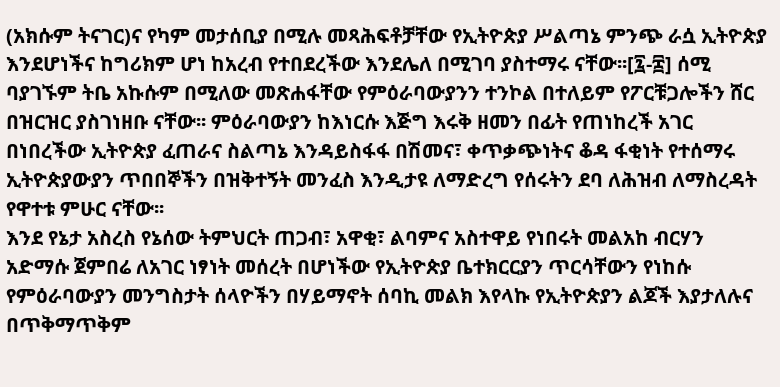(አክሱም ትናገር)ና የካም መታሰቢያ በሚሉ መጻሕፍቶቻቸው የኢትዮጵያ ሥልጣኔ ምንጭ ራሷ ኢትዮጵያ እንደሆነችና ከግሪክም ሆነ ከአረብ የተበደረችው እንደሌለ በሚገባ ያስተማሩ ናቸው፡፡[፯-፰] ሰሚ ባያገኙም ትቤ አኩሱም በሚለው መጽሐፋቸው የምዕራባውያንን ተንኮል በተለይም የፖርቹጋሎችን ሸር በዝርዝር ያስገነዘቡ ናቸው፡፡ ምዕራባውያን ከእነርሱ እጅግ እሩቅ ዘመን በፊት የጠነከረች አገር በነበረችው ኢትዮጵያ ፈጠራና ስልጣኔ እንዳይስፋፋ በሽመና፣ ቀጥቃጭነትና ቆዳ ፋቂነት የተሰማሩ ኢትዮጵያውያን ጥበበኞችን በዝቅተኝት መንፈስ እንዲታዩ ለማድረግ የሰሩትን ደባ ለሕዝብ ለማስረዳት የዋተቱ ምሁር ናቸው፡፡
እንደ የኔታ አስረስ የኔሰው ትምህርት ጠጋብ፣ አዋቂ፣ ልባምና አስተዋይ የነበሩት መልአከ ብርሃን አድማሱ ጀምበሬ ለአገር ነፃነት መሰረት በሆነችው የኢትዮጵያ ቤተክርርያን ጥርሳቸውን የነከሱ የምዕራባውያን መንግስታት ሰላዮችን በሃይማኖት ሰባኪ መልክ እየላኩ የኢትዮጵያን ልጆች እያታለሉና በጥቅማጥቅም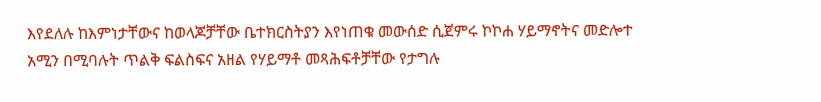እየደለሉ ከእምነታቸውና ከወላጆቻቸው ቤተክርስትያን እየነጠቁ መውሰድ ሲጀምሩ ኮኮሐ ሃይማኖትና መድሎተ አሚን በሚባሉት ጥልቅ ፍልስፍና አዘል የሃይማቶ መጻሕፍቶቻቸው የታግሉ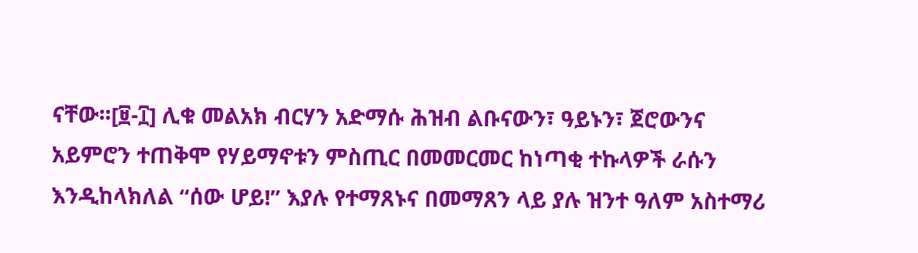ናቸው፡፡[፱-፲] ሊቁ መልአክ ብርሃን አድማሱ ሕዝብ ልቡናውን፣ ዓይኑን፣ ጀሮውንና አይምሮን ተጠቅሞ የሃይማኖቱን ምስጢር በመመርመር ከነጣቂ ተኩላዎች ራሱን እንዲከላክለል “ሰው ሆይ!” እያሉ የተማጸኑና በመማጸን ላይ ያሉ ዝንተ ዓለም አስተማሪ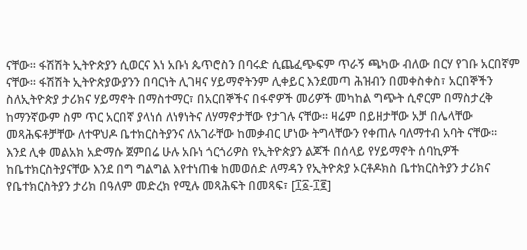ናቸው፡፡ ፋሽሽት ኢትዮጵያን ሲወርና እነ አቡነ ጴጥሮስን በባሩድ ሲጨፈጭፍም ጥራኝ ጫካው ብለው በርሃ የገቡ አርበኛም ናቸው፡፡ ፋሽሽት ኢትዮጵያውያንን በባርነት ሊገዛና ሃይማኖትንም ሊቀይር እንደመጣ ሕዝብን በመቀስቀስ፣ አርበኞችን ስለኢትዮጵያ ታሪክና ሃይማኖት በማስተማር፣ በአርበኞችና በፋኖዎች መሪዎች መካከል ግጭት ሲኖርም በማስታረቅ ከማንኛውም ስም ጥር አርበኛ ያላነሰ ለነፃነትና ለሃማኖታቸው የታገሉ ናቸው፡፡ ዛሬም በይዘታቸው አቻ በሌላቸው መጻሕፍቶቻቸው ለተዋህዶ ቤተክርስትያንና ለአገራቸው ከመቃብር ሆነው ትግላቸውን የቀጠሉ ባለማተብ አባት ናቸው፡፡
እንደ ሊቀ መልአክ አድማሱ ጀምበሬ ሁሉ አቡነ ጎርጎሪዎስ የኢትዮጵያን ልጆች በሰላይ የሃይማኖት ሰባኪዎች ከቤተክርስትያናቸው እንደ በግ ግልግል እየተነጠቁ ከመወሰድ ለማዳን የኢትዮጵያ ኦርቶዶክስ ቤተክርስትያን ታሪክና የቤተክርስትያን ታሪክ በዓለም መድረክ የሚሉ መጻሕፍት በመጻፍ፣ [፲፩-፲፪]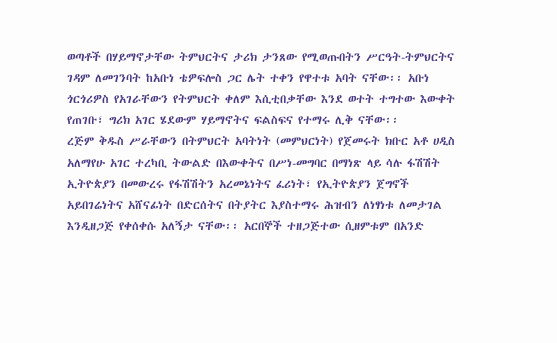ወጣቶች በሃይማኖታቸው ትምህርትና ታሪክ ታንጸው የሚወጡበትን ሥርዓት-ትምህርትና ገዳም ለመገንባት ከአቡነ ቴዎፍሎስ ጋር ሌት ተቀን የዋተቱ አባት ናቸው፡፡ አቡነ ጎርጎሪዎስ የአገራቸውን የትምህርት ቀለም እሲቲበቃቸው እንደ ወተት ተግተው እውቀት የጠገቡ፣ ግሪክ አገር ሄደውም ሃይማኖትና ፍልስፍና የተማሩ ሊቅ ናቸው፡፡
ረጅም ቅዱስ ሥራቸውን በትምህርት አባትነት (መምህርነት) የጀመሩት ክቡር አቶ ሀዲስ አለማየሁ አገር ተረካቢ ትውልድ በእውቀትና በሥነ-መግባር በማነጽ ላይ ሳሉ ፋሽሽት ኢትዮጵያን በመውረሩ የፋሽሽትን አረመኔነትና ፈሪነት፣ የኢትዮጵያን ጀግኖች አይበገሬነትና አሸናፊነት በድርሰትና በትያትር እያስተማሩ ሕዝብን ለነፃነቱ ለመታገል እንዲዘጋጅ የቀሰቀሱ አለኝታ ናቸው፡፡ አርበኞች ተዘጋጅተው ሲዘምቱም በአንድ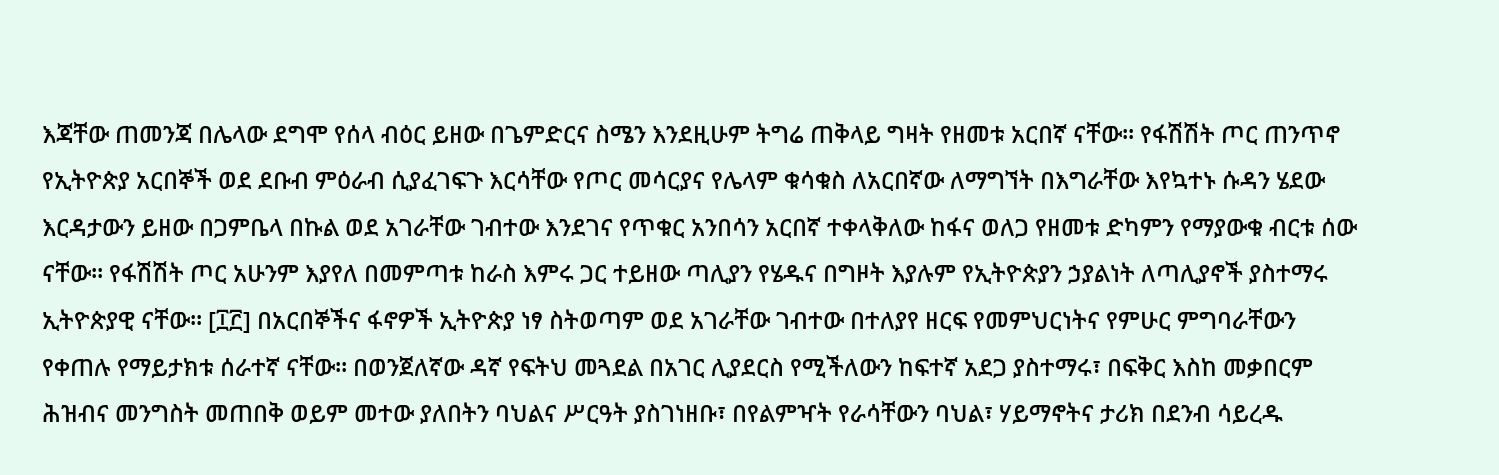እጃቸው ጠመንጃ በሌላው ደግሞ የሰላ ብዕር ይዘው በጌምድርና ስሜን እንደዚሁም ትግሬ ጠቅላይ ግዛት የዘመቱ አርበኛ ናቸው፡፡ የፋሽሽት ጦር ጠንጥኖ የኢትዮጵያ አርበኞች ወደ ደቡብ ምዕራብ ሲያፈገፍጉ እርሳቸው የጦር መሳርያና የሌላም ቁሳቁስ ለአርበኛው ለማግኘት በእግራቸው እየኳተኑ ሱዳን ሄደው እርዳታውን ይዘው በጋምቤላ በኩል ወደ አገራቸው ገብተው እንደገና የጥቁር አንበሳን አርበኛ ተቀላቅለው ከፋና ወለጋ የዘመቱ ድካምን የማያውቁ ብርቱ ሰው ናቸው፡፡ የፋሽሽት ጦር አሁንም እያየለ በመምጣቱ ከራስ እምሩ ጋር ተይዘው ጣሊያን የሄዱና በግዞት እያሉም የኢትዮጵያን ኃያልነት ለጣሊያኖች ያስተማሩ ኢትዮጵያዊ ናቸው፡፡ [፲፫] በአርበኞችና ፋኖዎች ኢትዮጵያ ነፃ ስትወጣም ወደ አገራቸው ገብተው በተለያየ ዘርፍ የመምህርነትና የምሁር ምግባራቸውን የቀጠሉ የማይታክቱ ሰራተኛ ናቸው፡፡ በወንጀለኛው ዳኛ የፍትህ መጓደል በአገር ሊያደርስ የሚችለውን ከፍተኛ አደጋ ያስተማሩ፣ በፍቅር እስከ መቃበርም ሕዝብና መንግስት መጠበቅ ወይም መተው ያለበትን ባህልና ሥርዓት ያስገነዘቡ፣ በየልምዣት የራሳቸውን ባህል፣ ሃይማኖትና ታሪክ በደንብ ሳይረዱ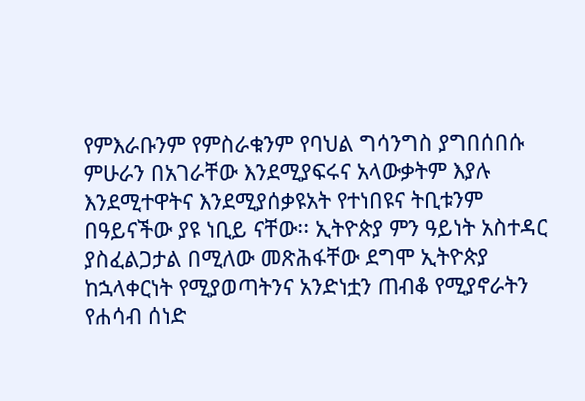የምእራቡንም የምስራቁንም የባህል ግሳንግስ ያግበሰበሱ ምሁራን በአገራቸው እንደሚያፍሩና አላውቃትም እያሉ እንደሚተዋትና እንደሚያሰቃዩአት የተነበዩና ትቢቱንም በዓይናችው ያዩ ነቢይ ናቸው፡፡ ኢትዮጵያ ምን ዓይነት አስተዳር ያስፈልጋታል በሚለው መጽሕፋቸው ደግሞ ኢትዮጵያ ከኋላቀርነት የሚያወጣትንና አንድነቷን ጠብቆ የሚያኖራትን የሐሳብ ሰነድ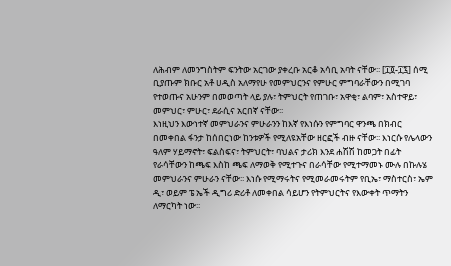ለሕብም ለመንግስትም ፍንትው አርገው ያቀረቡ አርቆ አሳቢ አባት ናቸው፡፡ [፲፬-፲፯] ሰሚ ቢያጡም ክቡር አቶ ሀዲስ አለማየሁ የመምህርንና የምሁር ምግባራቸውን በሚገባ የተወጡና አሁንም በመወጣት ላይ ያሉ፣ ትምህርት የጠገቡ፣ አዋቂ፣ ልባም፣ አስተዋይ፣ መምህር፣ ምሁር፣ ደራሲና አርበኛ ናቸው፡፡
እነዚህን እውነተኛ መምህራንና ምሁራንን ከእኛ የእነሱን የምግባር ዋንጫ በክብር በመቀበል ፋንታ ከሰበርነው ከንቱዎች የሚለዩአቸው ዘርፎች ብዙ ናቸው፡፡ እነርሱ የሌላውን ዓለም ሃይማኖት፣ ፍልስፍና፣ ትምህርት፣ ባህልና ታሪክ እንደ ሐሽሽ ከመጋት በፊት የራሳቸውን ከጫፍ እስከ ጫፍ ለማወቅ የሚተጉና በራሳቸው የሚተማመኑ ሙሉ በኩሉሄ መምህራንና ምሁራን ናቸው፡፡ እነሱ የሚማሩትና የሚመራመሩትም የቢኤ፣ ማስተርስ፣ ኤም ዲ፣ ወይም ፔ ኤች ዲግሪ ድሪቶ ለመቀበል ሳይሆን የትምህርትና የእውቀት ጥማትን ለማርካት ነው፡፡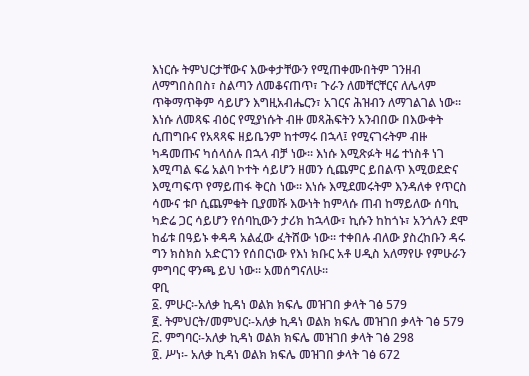እነርሱ ትምህርታቸውና እውቀታቸውን የሚጠቀሙበትም ገንዘብ ለማግበስበስ፣ ስልጣን ለመቆናጠጥ፣ ጉራን ለመቸርቸርና ለሌላም ጥቅማጥቅም ሳይሆን እግዚአብሔርን፣ አገርና ሕዝብን ለማገልገል ነው፡፡ እነሱ ለመጻፍ ብዕር የሚያነሱት ብዙ መጻሕፍትን አንብበው በእውቀት ሲጠግቡና የአጻጻፍ ዘይቤንም ከተማሩ በኋላ፤ የሚናገሩትም ብዙ ካዳመጡና ካሰላሰሉ በኋላ ብቻ ነው፡፡ እነሱ እሚጽፉት ዛሬ ተነስቶ ነገ እሚጣል ፍሬ አልባ ኮተት ሳይሆን ዘመን ሲጨምር ይበልጥ እሚወደድና እሚጣፍጥ የማይጠፋ ቅርስ ነው፡፡ እነሱ እሚደመሩትም እንዳለቀ የጥርስ ሳሙና ቱቦ ሲጨምቁት ቢያመሹ እውነት ከምላሱ ጠብ ከማይለው ሰባኪ ካድሬ ጋር ሳይሆን የሰባኪውን ታሪክ ከኋላው፣ ኪሱን ከከጎኑ፣ አንጎሉን ደሞ ከፊቱ በዓይኑ ቀዳዳ አልፈው ፈትሸው ነው፡፡ ተቀበሉ ብለው ያስረከቡን ዳሩ ግን ክስክስ አድርገን የሰበርነው የእነ ክቡር አቶ ሀዲስ አለማየሁ የምሁራን ምግባር ዋንጫ ይህ ነው፡፡ አመሰግናለሁ፡፡
ዋቢ
፩. ምሁር፡-አለቃ ኪዳነ ወልክ ክፍሌ መዝገበ ቃላት ገፅ 579
፪. ትምህርት/መምህር፡-አለቃ ኪዳነ ወልክ ክፍሌ መዝገበ ቃላት ገፅ 579
፫. ምግባር፡-አለቃ ኪዳነ ወልክ ክፍሌ መዝገበ ቃላት ገፅ 298
፬. ሥነ፡- አለቃ ኪዳነ ወልክ ክፍሌ መዝገበ ቃላት ገፅ 672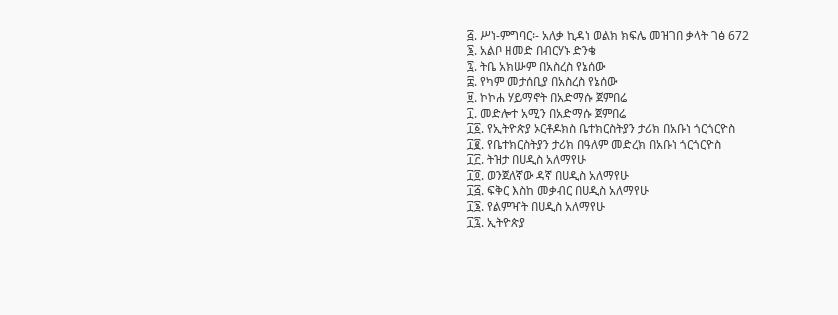፭. ሥነ-ምግባር፡- አለቃ ኪዳነ ወልክ ክፍሌ መዝገበ ቃላት ገፅ 672
፮. አልቦ ዘመድ በብርሃኑ ድንቄ
፯. ትቤ አክሡም በአስረስ የኔሰው
፰. የካም መታሰቢያ በአስረስ የኔሰው
፱. ኮኮሐ ሃይማኖት በአድማሱ ጀምበሬ
፲. መድሎተ አሚን በአድማሱ ጀምበሬ
፲፩. የኢትዮጵያ ኦርቶዶክስ ቤተክርስትያን ታሪክ በአቡነ ጎርጎርዮስ
፲፪. የቤተክርስትያን ታሪክ በዓለም መድረክ በአቡነ ጎርጎርዮስ
፲፫. ትዝታ በሀዲስ አለማየሁ
፲፬. ወንጀለኛው ዳኛ በሀዲስ አለማየሁ
፲፭. ፍቅር እስከ መቃብር በሀዲስ አለማየሁ
፲፮. የልምዣት በሀዲስ አለማየሁ
፲፯. ኢትዮጵያ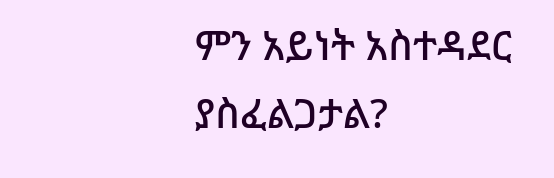ምን አይነት አስተዳደር ያስፈልጋታል?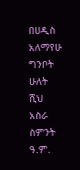በሀዲስ አለማየሁ
ግንቦት ሁለት ሺህ አስራ ስምንት ዓ.ም.